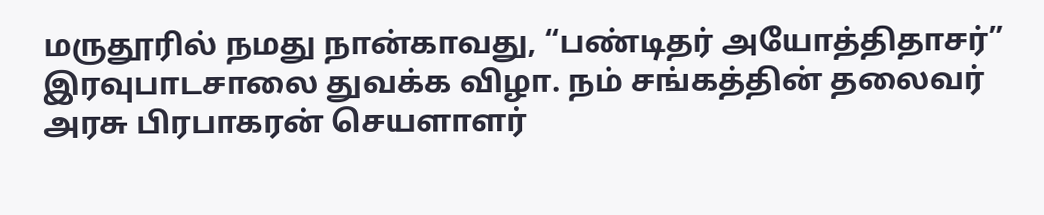மருதூரில் நமது நான்காவது, “பண்டிதர் அயோத்திதாசர்” இரவுபாடசாலை துவக்க விழா. நம் சங்கத்தின் தலைவர் அரசு பிரபாகரன் செயளாளர்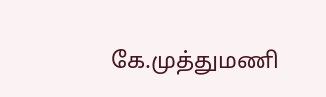கே.முத்துமணி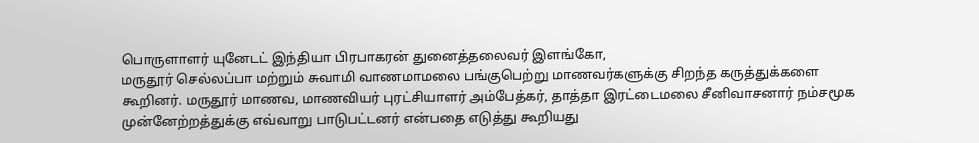பொருளாளர் யுனேடட் இந்தியா பிரபாகரன் துனைத்தலைவர் இளங்கோ,
மருதூர் செல்லப்பா மற்றும் சுவாமி வாணமாமலை பங்குபெற்று மாணவர்களுக்கு சிறந்த கருத்துக்களை கூறினர். மருதூர் மாணவ, மாணவியர் புரட்சியாளர் அம்பேத்கர், தாத்தா இரட்டைமலை சீனிவாசனார் நம்சமூக முன்னேற்றத்துக்கு எவ்வாறு பாடுபட்டனர் என்பதை எடுத்து கூறியது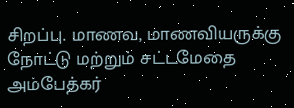சிறப்பு. மாணவ, மாணவியருக்கு நோட்டு மற்றும் சட்டமேதை அம்பேத்கர்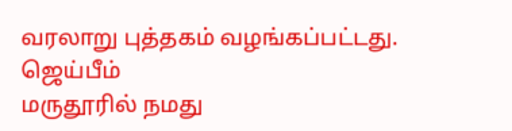வரலாறு புத்தகம் வழங்கப்பட்டது. ஜெய்பீம்
மருதூரில் நமது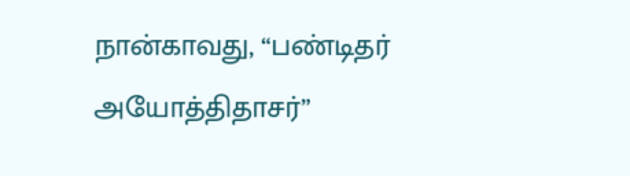நான்காவது, “பண்டிதர் அயோத்திதாசர்”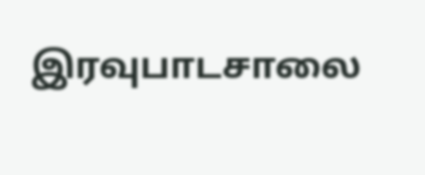இரவுபாடசாலை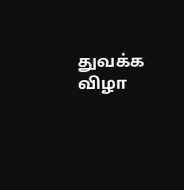துவக்க விழா